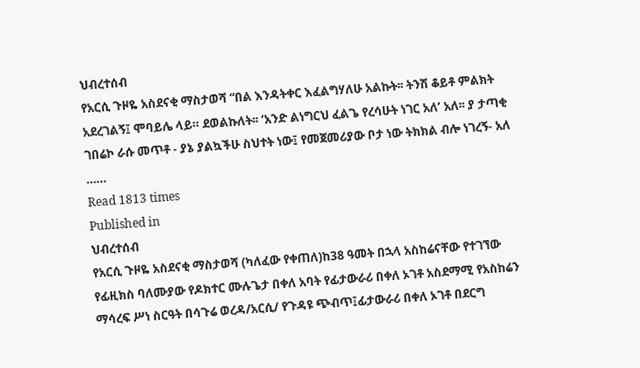ህብረተሰብ
የአርሲ ጉዞዬ አስደናቂ ማስታወሻ “በል እንዳትቀር እፈልግሃለሁ አልኩት፡፡ ትንሽ ቆይቶ ምልክት አደረገልኝ፤ ሞባይሌ ላይ። ደወልኩለት፡፡ ‘አንድ ልነግርህ ፈልጌ የረሳሁት ነገር አለ’ አለ፡፡ ያ ታጣቂ ገበሬኮ ራሱ መጥቶ - ያኔ ያልኳችሁ ስህተት ነው፤ የመጀመሪያው ቦታ ነው ትክክል ብሎ ነገረኝ- አለ ……
Read 1813 times
Published in
ህብረተሰብ
የአርሲ ጉዞዬ አስደናቂ ማስታወሻ (ካለፈው የቀጠለ)ከ38 ዓመት በኋላ አስከሬናቸው የተገኘው የፊዚክስ ባለሙያው የዶክተር ሙሉጌታ በቀለ አባት የፊታውራሪ በቀለ ኦገቶ አስደማሚ የአስከሬን ማሳረፍ ሥነ ስርዓት በሳጉሬ ወረዳ/አርሲ/ የጉዳዩ ጭብጥ፤ፊታውራሪ በቀለ ኦገቶ በደርግ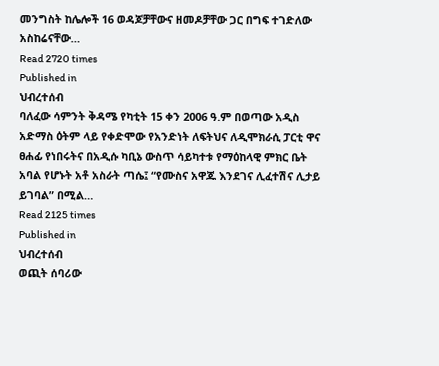መንግስት ከሌሎች 16 ወዳጆቻቸውና ዘመዶቻቸው ጋር በግፍ ተገድለው አስከሬናቸው…
Read 2720 times
Published in
ህብረተሰብ
ባለፈው ሳምንት ቅዳሜ የካቲት 15 ቀን 2006 ዓ.ም በወጣው አዲስ አድማስ ዕትም ላይ የቀድሞው የአንድነት ለፍትህና ለዲሞክራሲ ፓርቲ ዋና ፀሐፊ የነበሩትና በአዲሱ ካቢኔ ውስጥ ሳይካተቱ የማዕከላዊ ምክር ቤት አባል የሆኑት አቶ አስራት ጣሴ፤ “የሙስና አዋጁ እንደገና ሊፈተሽና ሊታይ ይገባል” በሚል…
Read 2125 times
Published in
ህብረተሰብ
ወጪት ሰባሪው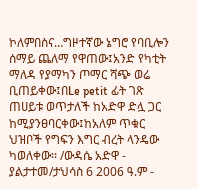ኮለምበስና…ግዞተኛው ኔግሮ የባቢሎን ሰማይ ጨለማ የዋጠው፤አንድ የካቲት ማለዳ የያማካን ጦማር ሻጭ ወሬ ቢጠይቀው፤በLe petit ፊት ገጽ ጠሀይቱ ወጥታለች ከአድዋ ድሏ ጋር ከሚያንፀባርቀው፤ከአለም ጥቁር ህዝቦች የግፍን እግር ብረት ላንዴው ካወለቀው፡፡ /ውዳሴ አድዋ - ያልታተመ/ታህሳስ 6 2006 ዓ.ም -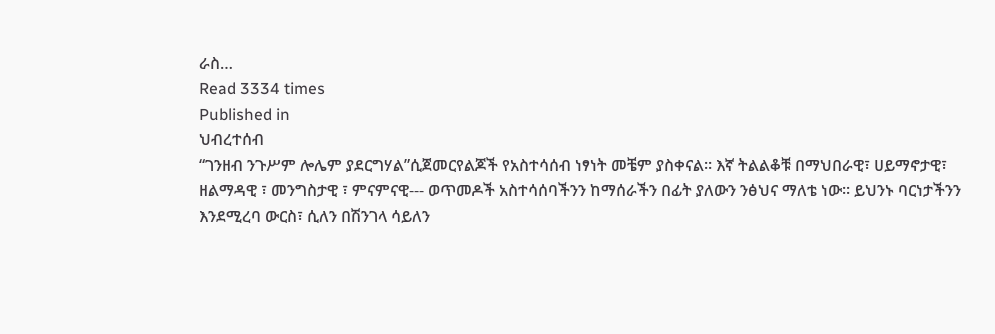ራስ…
Read 3334 times
Published in
ህብረተሰብ
“ገንዘብ ንጉሥም ሎሌም ያደርግሃል”ሲጀመርየልጆች የአስተሳሰብ ነፃነት መቼም ያስቀናል። እኛ ትልልቆቹ በማህበራዊ፣ ሀይማኖታዊ፣ ዘልማዳዊ ፣ መንግስታዊ ፣ ምናምናዊ--- ወጥመዶች አስተሳሰባችንን ከማሰራችን በፊት ያለውን ንፅህና ማለቴ ነው፡፡ ይህንኑ ባርነታችንን እንደሚረባ ውርስ፣ ሲለን በሽንገላ ሳይለን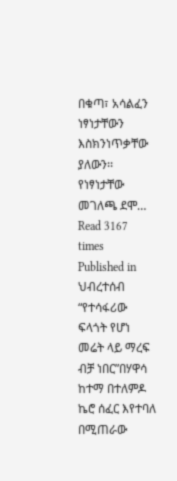በቁጣ፣ አሳልፈን ነፃነታቸውን እስክንነጥቃቸው ያለውን፡፡ የነፃነታቸው መገለጫ ደሞ…
Read 3167 times
Published in
ህብረተሰብ
“የተሳፋሪው ፍላጎት የሆነ መሬት ላይ ማረፍ ብቻ ነበር”በሃዋሳ ከተማ በተለምዶ ኬሮ ሰፈር እየተባለ በሚጠራው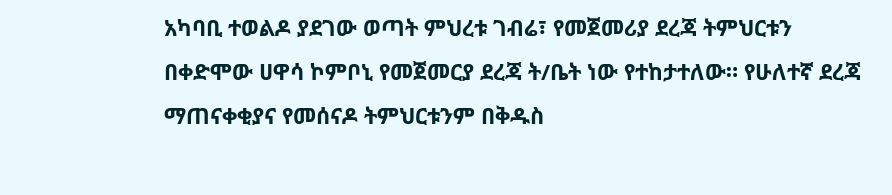አካባቢ ተወልዶ ያደገው ወጣት ምህረቱ ገብሬ፣ የመጀመሪያ ደረጃ ትምህርቱን በቀድሞው ሀዋሳ ኮምቦኒ የመጀመርያ ደረጃ ት/ቤት ነው የተከታተለው። የሁለተኛ ደረጃ ማጠናቀቂያና የመሰናዶ ትምህርቱንም በቅዱስ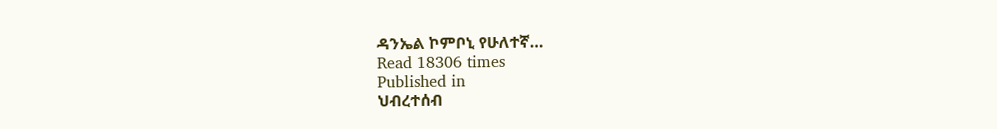ዳንኤል ኮምቦኒ የሁለተኛ…
Read 18306 times
Published in
ህብረተሰብ